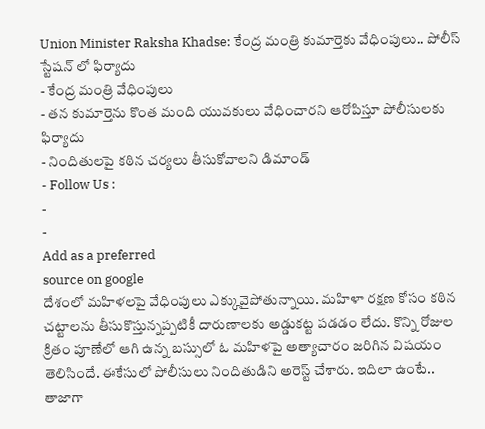Union Minister Raksha Khadse: కేంద్ర మంత్రి కుమార్తెకు వేధింపులు.. పోలీస్ స్టేషన్ లో ఫిర్యాదు
- కేంద్ర మంత్రి వేధింపులు
- తన కుమార్తెను కొంత మంది యువకులు వేధించారని ఆరోపిస్తూ పోలీసులకు ఫిర్యాదు
- నిందితులపై కఠిన చర్యలు తీసుకోవాలని డిమాండ్
- Follow Us :
-
-
Add as a preferred
source on google
దేశంలో మహిళలపై వేధింపులు ఎక్కువైపోతున్నాయి. మహిళా రక్షణ కోసం కఠిన చట్టాలను తీసుకొస్తున్నప్పటికీ దారుణాలకు అడ్డుకట్ట పడడం లేదు. కొన్ని రోజుల క్రితం పూణేలో ఆగి ఉన్న బస్సులో ఓ మహిళపై అత్యాచారం జరిగిన విషయం తెలిసిందే. ఈకేసులో పోలీసులు నిందితుడిని అరెస్ట్ చేశారు. ఇదిలా ఉంటే.. తాజాగా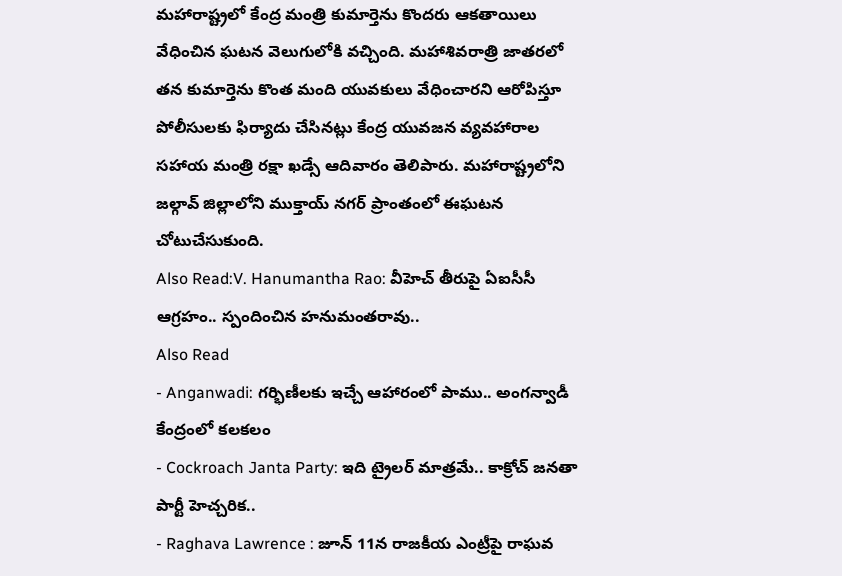మహారాష్ట్రలో కేంద్ర మంత్రి కుమార్తెను కొందరు ఆకతాయిలు వేధించిన ఘటన వెలుగులోకి వచ్చింది. మహాశివరాత్రి జాతరలో తన కుమార్తెను కొంత మంది యువకులు వేధించారని ఆరోపిస్తూ పోలీసులకు ఫిర్యాదు చేసినట్లు కేంద్ర యువజన వ్యవహారాల సహాయ మంత్రి రక్షా ఖడ్సే ఆదివారం తెలిపారు. మహారాష్ట్రలోని జల్గావ్ జిల్లాలోని ముక్తాయ్ నగర్ ప్రాంతంలో ఈఘటన చోటుచేసుకుంది.
Also Read:V. Hanumantha Rao: వీహెచ్ తీరుపై ఏఐసీసీ ఆగ్రహం.. స్పందించిన హనుమంతరావు..
Also Read
- Anganwadi: గర్భిణీలకు ఇచ్చే ఆహారంలో పాము.. అంగన్వాడీ కేంద్రంలో కలకలం
- Cockroach Janta Party: ఇది ట్రైలర్ మాత్రమే.. కాక్రోచ్ జనతా పార్టీ హెచ్చరిక..
- Raghava Lawrence : జూన్ 11న రాజకీయ ఎంట్రీపై రాఘవ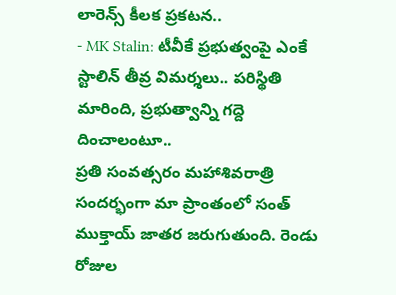లారెన్స్ కీలక ప్రకటన..
- MK Stalin: టీవీకే ప్రభుత్వంపై ఎంకే స్టాలిన్ తీవ్ర విమర్శలు.. పరిస్థితి మారింది, ప్రభుత్వాన్ని గద్దె దించాలంటూ..
ప్రతి సంవత్సరం మహాశివరాత్రి సందర్భంగా మా ప్రాంతంలో సంత్ ముక్తాయ్ జాతర జరుగుతుంది. రెండు రోజుల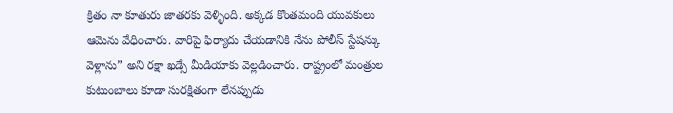క్రితం నా కూతురు జాతరకు వెళ్ళింది. అక్కడ కొంతమంది యువకులు ఆమెను వేధించారు. వారిపై ఫిర్యాదు చేయడానికి నేను పోలీస్ స్టేషన్కు వెళ్లాను” అని రక్షా ఖడ్సే మీడియాకు వెల్లడించారు. రాష్ట్రంలో మంత్రుల కుటుంబాలు కూడా సురక్షితంగా లేనప్పుడు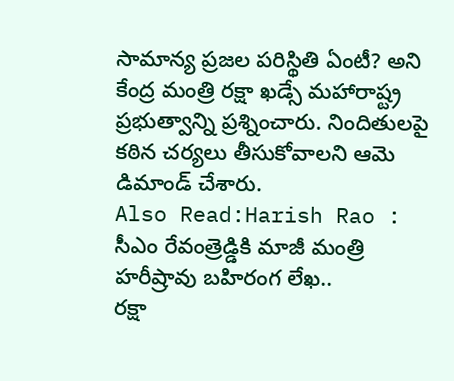సామాన్య ప్రజల పరిస్థితి ఏంటీ? అని కేంద్ర మంత్రి రక్షా ఖడ్సే మహారాష్ట్ర ప్రభుత్వాన్ని ప్రశ్నించారు. నిందితులపై కఠిన చర్యలు తీసుకోవాలని ఆమె డిమాండ్ చేశారు.
Also Read:Harish Rao : సీఎం రేవంత్రెడ్డికి మాజీ మంత్రి హరీష్రావు బహిరంగ లేఖ..
రక్షా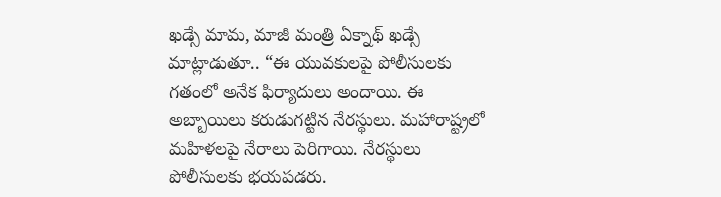ఖడ్సే మామ, మాజీ మంత్రి ఏక్నాథ్ ఖడ్సే మాట్లాడుతూ.. “ఈ యువకులపై పోలీసులకు గతంలో అనేక ఫిర్యాదులు అందాయి. ఈ అబ్బాయిలు కరుడుగట్టిన నేరస్థులు. మహారాష్ట్రలో మహిళలపై నేరాలు పెరిగాయి. నేరస్థులు పోలీసులకు భయపడరు.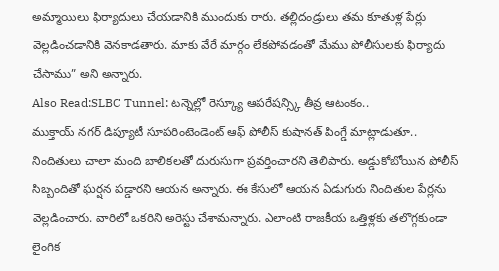అమ్మాయిలు ఫిర్యాదులు చేయడానికి ముందుకు రారు. తల్లిదండ్రులు తమ కూతుళ్ల పేర్లు వెల్లడించడానికి వెనకాడతారు. మాకు వేరే మార్గం లేకపోవడంతో మేము పోలీసులకు ఫిర్యాదు చేసాము” అని అన్నారు.
Also Read:SLBC Tunnel: టన్నెల్లో రెస్క్యూ ఆపరేషన్స్కి తీవ్ర ఆటంకం..
ముక్తాయ్ నగర్ డిప్యూటీ సూపరింటెండెంట్ ఆఫ్ పోలీస్ కుషానత్ పింగ్డే మాట్లాడుతూ.. నిందితులు చాలా మంది బాలికలతో దురుసుగా ప్రవర్తించారని తెలిపారు. అడ్డుకోబోయిన పోలీస్ సిబ్బందితో ఘర్షన పడ్డారని ఆయన అన్నారు. ఈ కేసులో ఆయన ఏడుగురు నిందితుల పేర్లను వెల్లడించారు. వారిలో ఒకరిని అరెస్టు చేశామన్నారు. ఎలాంటి రాజకీయ ఒత్తిళ్లకు తలొగ్గకుండా లైంగిక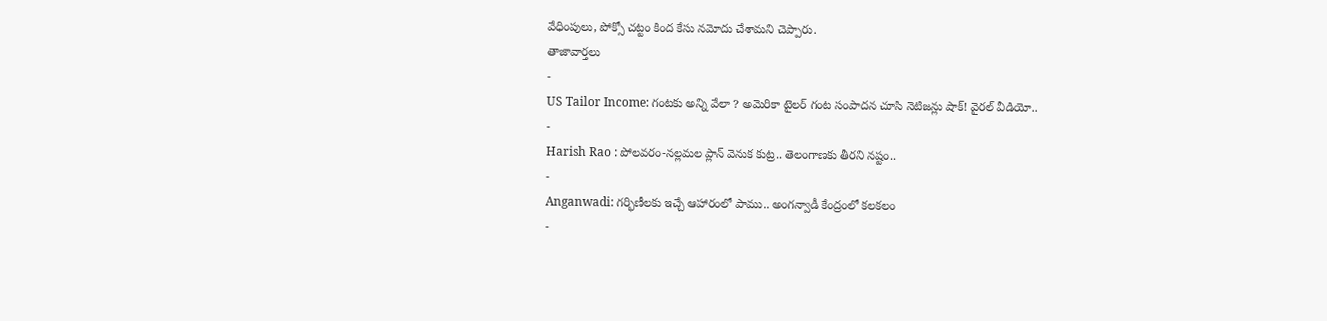వేధింపులు, పోక్సో చట్టం కింద కేసు నమోదు చేశామని చెప్పారు.
తాజావార్తలు
-
US Tailor Income: గంటకు అన్ని వేలా ? అమెరికా టైలర్ గంట సంపాదన చూసి నెటిజన్లు షాక్! వైరల్ వీడియో..
-
Harish Rao : పోలవరం-నల్లమల ప్లాన్ వెనుక కుట్ర.. తెలంగాణకు తీరని నష్టం..
-
Anganwadi: గర్భిణీలకు ఇచ్చే ఆహారంలో పాము.. అంగన్వాడీ కేంద్రంలో కలకలం
-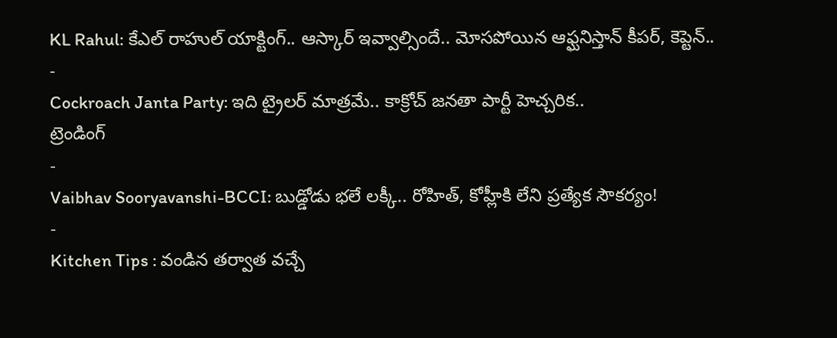KL Rahul: కేఎల్ రాహుల్ యాక్టింగ్.. ఆస్కార్ ఇవ్వాల్సిందే.. మోసపోయిన ఆఫ్ఘనిస్తాన్ కీపర్, కెప్టెన్..
-
Cockroach Janta Party: ఇది ట్రైలర్ మాత్రమే.. కాక్రోచ్ జనతా పార్టీ హెచ్చరిక..
ట్రెండింగ్
-
Vaibhav Sooryavanshi-BCCI: బుడ్డోడు భలే లక్కీ.. రోహిత్, కోహ్లీకి లేని ప్రత్యేక సౌకర్యం!
-
Kitchen Tips : వండిన తర్వాత వచ్చే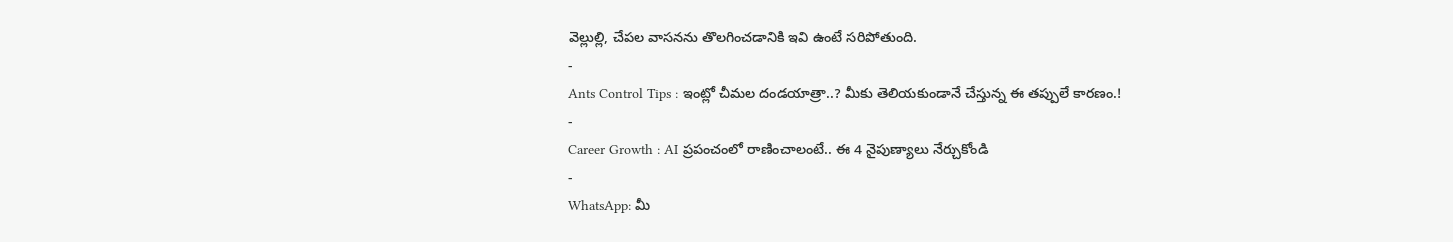వెల్లుల్లి, చేపల వాసనను తొలగించడానికి ఇవి ఉంటే సరిపోతుంది.
-
Ants Control Tips : ఇంట్లో చీమల దండయాత్రా..? మీకు తెలియకుండానే చేస్తున్న ఈ తప్పులే కారణం.!
-
Career Growth : AI ప్రపంచంలో రాణించాలంటే.. ఈ 4 నైపుణ్యాలు నేర్చుకోండి
-
WhatsApp: మీ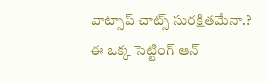వాట్సాప్ చాట్స్ సురక్షితమేనా.? ఈ ఒక్క సెట్టింగ్ ఆన్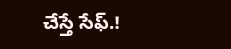చేస్తే సేఫ్.!